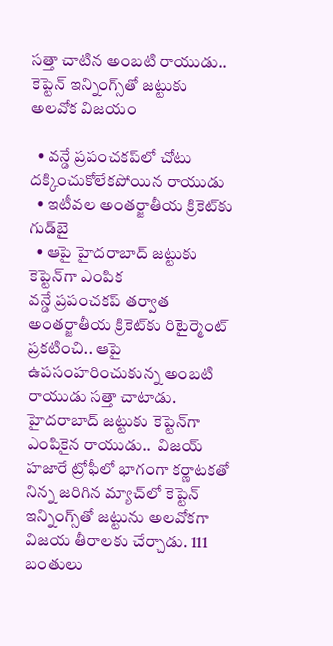సత్తా చాటిన అంబటి రాయుడు.. కెప్టెన్ ఇన్నింగ్స్‌తో జట్టుకు అలవోక విజయం

  • వన్డే ప్రపంచకప్‌లో చోటు దక్కించుకోలేకపోయిన రాయుడు
  • ఇటీవల అంతర్జాతీయ క్రికెట్‌కు గుడ్‌బై
  • ఆపై హైదరాబాద్ జట్టుకు కెప్టెన్‌గా ఎంపిక
వన్డే ప్రపంచకప్ తర్వాత అంతర్జాతీయ క్రికెట్‌కు రిటైర్మెంట్ ప్రకటించి.. ఆపై ఉపసంహరించుకున్న అంబటి రాయుడు సత్తా చాటాడు. హైదరాబాద్ జట్టుకు కెప్టెన్‌గా ఎంపికైన రాయుడు..  విజయ్ హజారే ట్రోఫీలో భాగంగా కర్ణాటకతో నిన్న జరిగిన మ్యాచ్‌లో కెప్టెన్ ఇన్నింగ్స్‌తో జట్టును అలవోకగా విజయ తీరాలకు చేర్చాడు. 111 బంతులు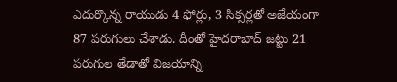ఎదుర్కొన్న రాయుడు 4 ఫోర్లు, 3 సిక్సర్లతో అజేయంగా 87 పరుగులు చేశాడు. దీంతో హైదరాబాద్ జట్టు 21 పరుగుల తేడాతో విజయాన్ని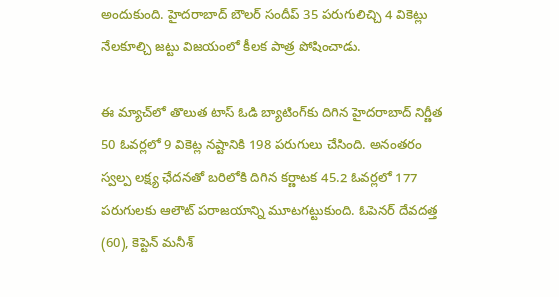అందుకుంది. హైదరాబాద్ బౌలర్ సందీప్ 35 పరుగులిచ్చి 4 వికెట్లు నేలకూల్చి జట్టు విజయంలో కీలక పాత్ర పోషించాడు.

ఈ మ్యాచ్‌లో తొలుత టాస్ ఓడి బ్యాటింగ్‌కు దిగిన హైదరాబాద్ నిర్ణీత 50 ఓవర్లలో 9 వికెట్ల నష్టానికి 198 పరుగులు చేసింది. అనంతరం స్వల్ప లక్ష్య ఛేదనతో బరిలోకి దిగిన కర్ణాటక 45.2 ఓవర్లలో 177 పరుగులకు ఆలౌట్ పరాజయాన్ని మూటగట్టుకుంది. ఓపెనర్ దేవదత్త (60), కెప్టెన్ మనీశ్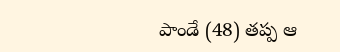పాండే (48) తప్ప ఆ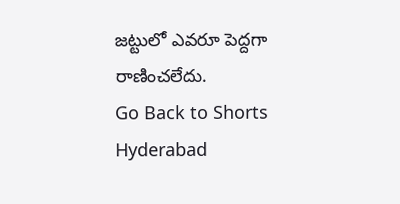జట్టులో ఎవరూ పెద్దగా రాణించలేదు.
Go Back to Shorts
Hyderabad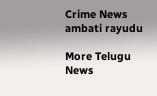Crime News
ambati rayudu

More Telugu News